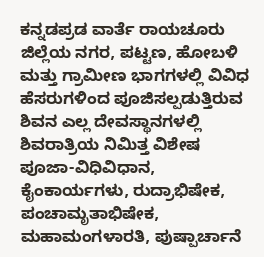ಕನ್ನಡಪ್ರಡ ವಾರ್ತೆ ರಾಯಚೂರು
ಜಿಲ್ಲೆಯ ನಗರ, ಪಟ್ಟಣ, ಹೋಬಳಿ ಮತ್ತು ಗ್ರಾಮೀಣ ಭಾಗಗಳಲ್ಲಿ ವಿವಿಧ ಹೆಸರುಗಳಿಂದ ಪೂಜಿಸಲ್ಪಡುತ್ತಿರುವ ಶಿವನ ಎಲ್ಲ ದೇವಸ್ಥಾನಗಳಲ್ಲಿ ಶಿವರಾತ್ರಿಯ ನಿಮಿತ್ತ ವಿಶೇಷ ಪೂಜಾ-ವಿಧಿವಿಧಾನ, ಕೈಂಕಾರ್ಯಗಳು, ರುದ್ರಾಭಿಷೇಕ, ಪಂಚಾಮೃತಾಭಿಷೇಕ, ಮಹಾಮಂಗಳಾರತಿ, ಪುಷ್ಪಾರ್ಚಾನೆ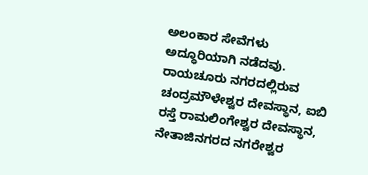ಅಲಂಕಾರ ಸೇವೆಗಳು ಅದ್ಧೂರಿಯಾಗಿ ನಡೆದವು.
ರಾಯಚೂರು ನಗರದಲ್ಲಿರುವ ಚಂದ್ರಮೌಳೇಶ್ವರ ದೇವಸ್ಥಾನ, ಐಬಿ ರಸ್ತೆ ರಾಮಲಿಂಗೇಶ್ವರ ದೇವಸ್ಥಾನ, ನೇತಾಜಿನಗರದ ನಗರೇಶ್ವರ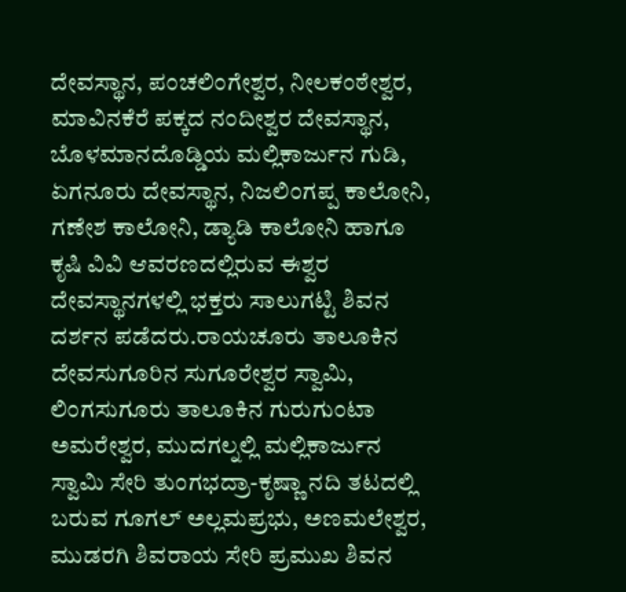ದೇವಸ್ಥಾನ, ಪಂಚಲಿಂಗೇಶ್ವರ, ನೀಲಕಂಠೇಶ್ವರ, ಮಾವಿನಕೆರೆ ಪಕ್ಕದ ನಂದೀಶ್ವರ ದೇವಸ್ಥಾನ, ಬೊಳಮಾನದೊಡ್ಡಿಯ ಮಲ್ಲಿಕಾರ್ಜುನ ಗುಡಿ, ಏಗನೂರು ದೇವಸ್ಥಾನ, ನಿಜಲಿಂಗಪ್ಪ ಕಾಲೋನಿ, ಗಣೇಶ ಕಾಲೋನಿ, ಡ್ಯಾಡಿ ಕಾಲೋನಿ ಹಾಗೂ ಕೃಷಿ ವಿವಿ ಆವರಣದಲ್ಲಿರುವ ಈಶ್ವರ ದೇವಸ್ಥಾನಗಳಲ್ಲಿ ಭಕ್ತರು ಸಾಲುಗಟ್ಟಿ ಶಿವನ ದರ್ಶನ ಪಡೆದರು.ರಾಯಚೂರು ತಾಲೂಕಿನ ದೇವಸುಗೂರಿನ ಸುಗೂರೇಶ್ವರ ಸ್ವಾಮಿ, ಲಿಂಗಸುಗೂರು ತಾಲೂಕಿನ ಗುರುಗುಂಟಾ ಅಮರೇಶ್ವರ, ಮುದಗಲ್ನಲ್ಲಿ ಮಲ್ಲಿಕಾರ್ಜುನ ಸ್ವಾಮಿ ಸೇರಿ ತುಂಗಭದ್ರಾ-ಕೃಷ್ಣಾ ನದಿ ತಟದಲ್ಲಿ ಬರುವ ಗೂಗಲ್ ಅಲ್ಲಮಪ್ರಭು, ಅಣಮಲೇಶ್ವರ, ಮುಡರಗಿ ಶಿವರಾಯ ಸೇರಿ ಪ್ರಮುಖ ಶಿವನ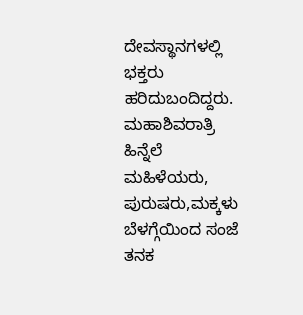ದೇವಸ್ಥಾನಗಳಲ್ಲಿ ಭಕ್ತರು ಹರಿದುಬಂದಿದ್ದರು.
ಮಹಾಶಿವರಾತ್ರಿ ಹಿನ್ನೆಲೆ ಮಹಿಳೆಯರು, ಪುರುಷರು,ಮಕ್ಕಳು ಬೆಳಗ್ಗೆಯಿಂದ ಸಂಜೆ ತನಕ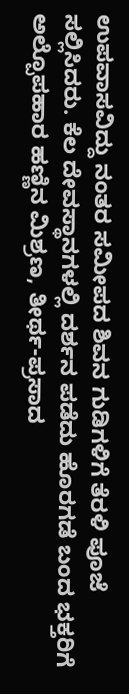ಉಪವಾಸವಿದ್ದು ನಂತರ ಸಮೀಪದ ಶಿವನ ಗುಡಿಗಳಿಗೆ ತೆರಳಿ ಪೂಜೆ ಸಲ್ಲಿಸಿದರು. ಕೆಲ ದೇವಸ್ಥಾನಗಳಲ್ಲಿ ದರ್ಶನ ಪಡೆದು ಹೊರಗಡೆ ಬಂದ ಭಕ್ತರಿಗೆ ಅಲ್ಪೊಪಹಾರ ಹಣ್ಣಿನ ಮಿಶ್ರಣ, ತೀರ್ಥ-ಪ್ರಸಾದ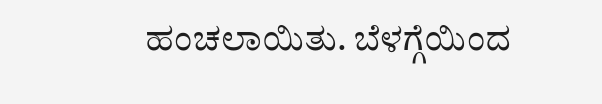ಹಂಚಲಾಯಿತು. ಬೆಳಗ್ಗೆಯಿಂದ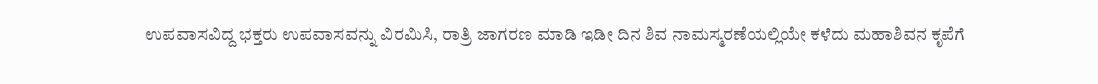ಉಪವಾಸವಿದ್ದ ಭಕ್ತರು ಉಪವಾಸವನ್ನು ವಿರಮಿಸಿ, ರಾತ್ರಿ ಜಾಗರಣ ಮಾಡಿ ಇಡೀ ದಿನ ಶಿವ ನಾಮಸ್ಮರಣೆಯಲ್ಲಿಯೇ ಕಳೆದು ಮಹಾಶಿವನ ಕೃಪೆಗೆ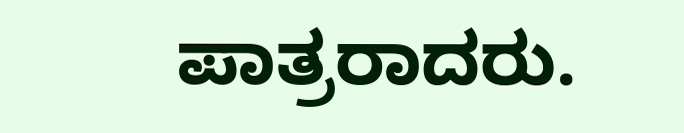ಪಾತ್ರರಾದರು.